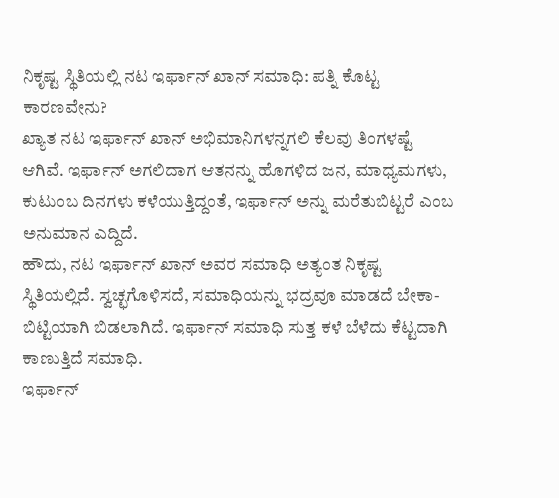ನಿಕೃಷ್ಟ ಸ್ಥಿತಿಯಲ್ಲಿ ನಟ ಇರ್ಫಾನ್ ಖಾನ್ ಸಮಾಧಿ: ಪತ್ನಿ ಕೊಟ್ಟ ಕಾರಣವೇನು?
ಖ್ಯಾತ ನಟ ಇರ್ಫಾನ್ ಖಾನ್ ಅಭಿಮಾನಿಗಳನ್ನಗಲಿ ಕೆಲವು ತಿಂಗಳಷ್ಟೆ ಆಗಿವೆ. ಇರ್ಫಾನ್ ಅಗಲಿದಾಗ ಆತನನ್ನು ಹೊಗಳಿದ ಜನ, ಮಾಧ್ಯಮಗಳು, ಕುಟುಂಬ ದಿನಗಳು ಕಳೆಯುತ್ತಿದ್ದಂತೆ, ಇರ್ಫಾನ್ ಅನ್ನು ಮರೆತುಬಿಟ್ಟರೆ ಎಂಬ ಅನುಮಾನ ಎದ್ದಿದೆ.
ಹೌದು, ನಟ ಇರ್ಫಾನ್ ಖಾನ್ ಅವರ ಸಮಾಧಿ ಅತ್ಯಂತ ನಿಕೃಷ್ಟ ಸ್ಥಿತಿಯಲ್ಲಿದೆ. ಸ್ವಚ್ಛಗೊಳಿಸದೆ, ಸಮಾಧಿಯನ್ನು ಭದ್ರವೂ ಮಾಡದೆ ಬೇಕಾ-ಬಿಟ್ಟಿಯಾಗಿ ಬಿಡಲಾಗಿದೆ. ಇರ್ಫಾನ್ ಸಮಾಧಿ ಸುತ್ತ ಕಳೆ ಬೆಳೆದು ಕೆಟ್ಟದಾಗಿ ಕಾಣುತ್ತಿದೆ ಸಮಾಧಿ.
ಇರ್ಫಾನ್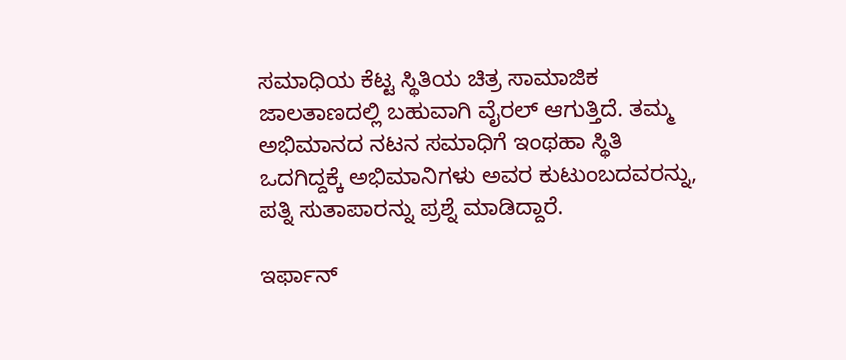ಸಮಾಧಿಯ ಕೆಟ್ಟ ಸ್ಥಿತಿಯ ಚಿತ್ರ ಸಾಮಾಜಿಕ ಜಾಲತಾಣದಲ್ಲಿ ಬಹುವಾಗಿ ವೈರಲ್ ಆಗುತ್ತಿದೆ. ತಮ್ಮ ಅಭಿಮಾನದ ನಟನ ಸಮಾಧಿಗೆ ಇಂಥಹಾ ಸ್ಥಿತಿ ಒದಗಿದ್ದಕ್ಕೆ ಅಭಿಮಾನಿಗಳು ಅವರ ಕುಟುಂಬದವರನ್ನು, ಪತ್ನಿ ಸುತಾಪಾರನ್ನು ಪ್ರಶ್ನೆ ಮಾಡಿದ್ದಾರೆ.

ಇರ್ಫಾನ್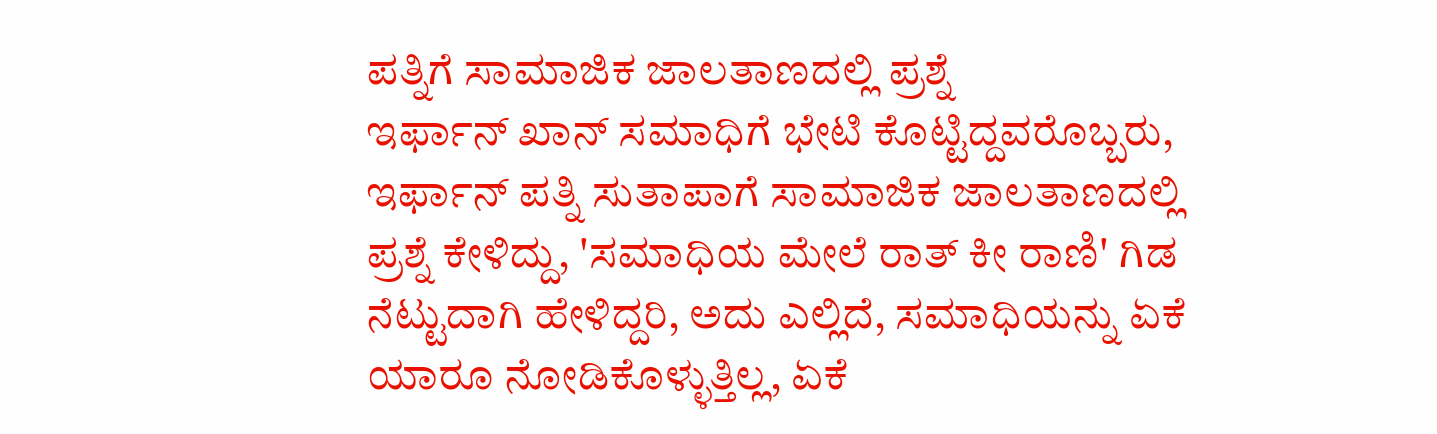ಪತ್ನಿಗೆ ಸಾಮಾಜಿಕ ಜಾಲತಾಣದಲ್ಲಿ ಪ್ರಶ್ನೆ
ಇರ್ಫಾನ್ ಖಾನ್ ಸಮಾಧಿಗೆ ಭೇಟಿ ಕೊಟ್ಟಿದ್ದವರೊಬ್ಬರು, ಇರ್ಫಾನ್ ಪತ್ನಿ ಸುತಾಪಾಗೆ ಸಾಮಾಜಿಕ ಜಾಲತಾಣದಲ್ಲಿ ಪ್ರಶ್ನೆ ಕೇಳಿದ್ದು, 'ಸಮಾಧಿಯ ಮೇಲೆ ರಾತ್ ಕೀ ರಾಣಿ' ಗಿಡ ನೆಟ್ಟುದಾಗಿ ಹೇಳಿದ್ದರಿ, ಅದು ಎಲ್ಲಿದೆ, ಸಮಾಧಿಯನ್ನು ಏಕೆ ಯಾರೂ ನೋಡಿಕೊಳ್ಳುತ್ತಿಲ್ಲ, ಏಕೆ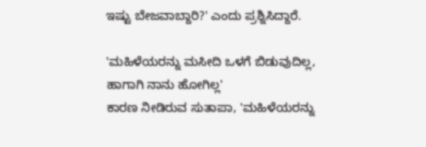ಇಷ್ಟು ಬೇಜವಾಬ್ದಾರಿ?' ಎಂದು ಪ್ರಶ್ನಿಸಿದ್ದಾರೆ.

'ಮಹಿಳೆಯರನ್ನು ಮಸೀದಿ ಒಳಗೆ ಬಿಡುವುದಿಲ್ಲ, ಹಾಗಾಗಿ ನಾನು ಹೋಗಿಲ್ಲ'
ಕಾರಣ ನೀಡಿರುವ ಸುತಾಪಾ, 'ಮಹಿಳೆಯರನ್ನು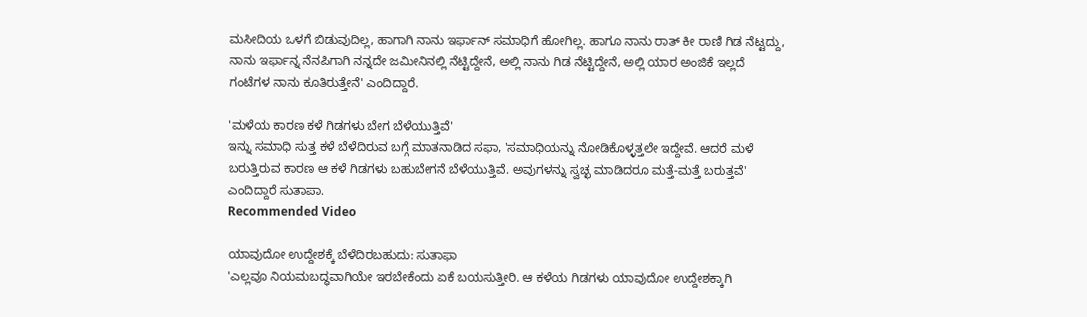ಮಸೀದಿಯ ಒಳಗೆ ಬಿಡುವುದಿಲ್ಲ, ಹಾಗಾಗಿ ನಾನು ಇರ್ಫಾನ್ ಸಮಾಧಿಗೆ ಹೋಗಿಲ್ಲ. ಹಾಗೂ ನಾನು ರಾತ್ ಕೀ ರಾಣಿ ಗಿಡ ನೆಟ್ಟದ್ದು, ನಾನು ಇರ್ಫಾನ್ನ ನೆನಪಿಗಾಗಿ ನನ್ನದೇ ಜಮೀನಿನಲ್ಲಿ ನೆಟ್ಟಿದ್ದೇನೆ, ಅಲ್ಲಿ ನಾನು ಗಿಡ ನೆಟ್ಟಿದ್ದೇನೆ, ಅಲ್ಲಿ ಯಾರ ಅಂಜಿಕೆ ಇಲ್ಲದೆ ಗಂಟೆಗಳ ನಾನು ಕೂತಿರುತ್ತೇನೆ' ಎಂದಿದ್ದಾರೆ.

'ಮಳೆಯ ಕಾರಣ ಕಳೆ ಗಿಡಗಳು ಬೇಗ ಬೆಳೆಯುತ್ತಿವೆ'
ಇನ್ನು ಸಮಾಧಿ ಸುತ್ತ ಕಳೆ ಬೆಳೆದಿರುವ ಬಗ್ಗೆ ಮಾತನಾಡಿದ ಸಫಾ, 'ಸಮಾಧಿಯನ್ನು ನೋಡಿಕೊಳ್ಳತ್ತಲೇ ಇದ್ದೇವೆ. ಆದರೆ ಮಳೆ ಬರುತ್ತಿರುವ ಕಾರಣ ಆ ಕಳೆ ಗಿಡಗಳು ಬಹುಬೇಗನೆ ಬೆಳೆಯುತ್ತಿವೆ. ಅವುಗಳನ್ನು ಸ್ವಚ್ಛ ಮಾಡಿದರೂ ಮತ್ತೆ-ಮತ್ತೆ ಬರುತ್ತವೆ' ಎಂದಿದ್ದಾರೆ ಸುತಾಪಾ.
Recommended Video

ಯಾವುದೋ ಉದ್ದೇಶಕ್ಕೆ ಬೆಳೆದಿರಬಹುದು: ಸುತಾಫಾ
'ಎಲ್ಲವೂ ನಿಯಮಬದ್ಧವಾಗಿಯೇ ಇರಬೇಕೆಂದು ಏಕೆ ಬಯಸುತ್ತೀರಿ. ಆ ಕಳೆಯ ಗಿಡಗಳು ಯಾವುದೋ ಉದ್ದೇಶಕ್ಕಾಗಿ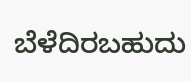ಬೆಳೆದಿರಬಹುದು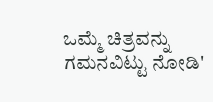ಒಮ್ಮೆ ಚಿತ್ರವನ್ನು ಗಮನವಿಟ್ಟು ನೋಡಿ'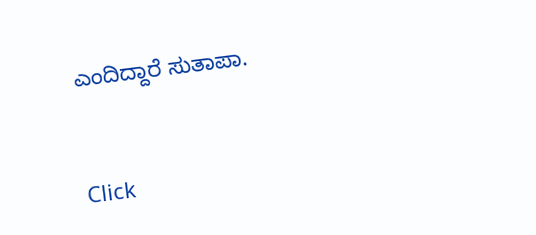ಎಂದಿದ್ದಾರೆ ಸುತಾಪಾ.


Click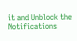it and Unblock the Notifications